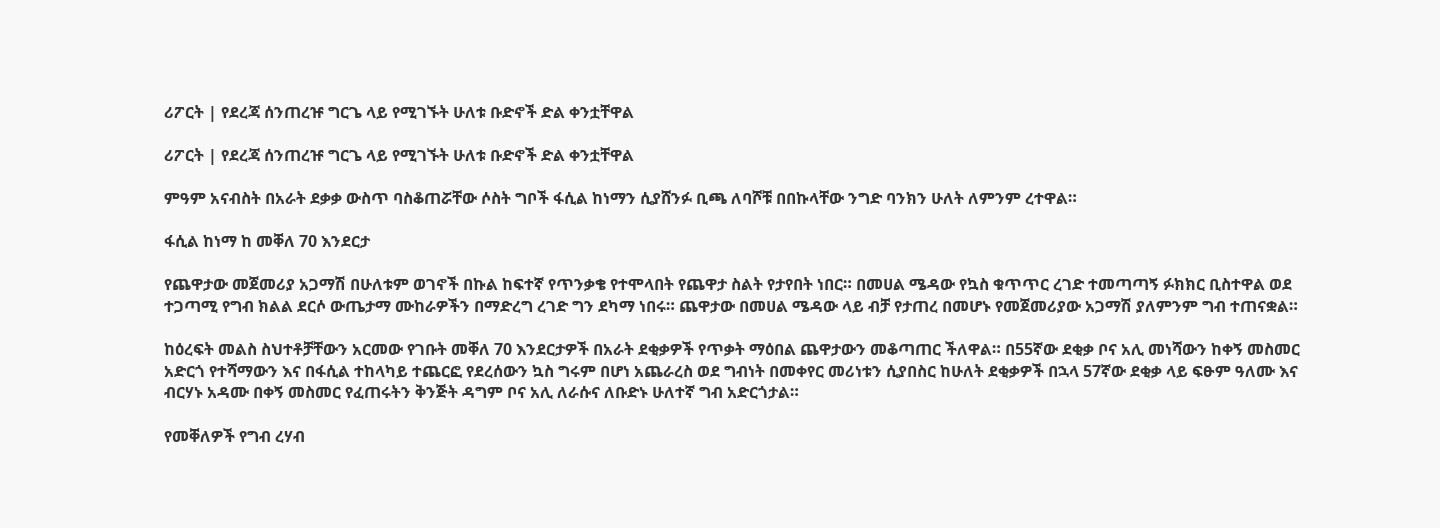ሪፖርት | የደረጃ ሰንጠረዡ ግርጌ ላይ የሚገኙት ሁለቱ ቡድኖች ድል ቀንቷቸዋል

ሪፖርት | የደረጃ ሰንጠረዡ ግርጌ ላይ የሚገኙት ሁለቱ ቡድኖች ድል ቀንቷቸዋል

ምዓም አናብስት በአራት ደቃቃ ውስጥ ባስቆጠሯቸው ሶስት ግቦች ፋሲል ከነማን ሲያሸንፉ ቢጫ ለባሾቹ በበኩላቸው ንግድ ባንክን ሁለት ለምንም ረተዋል።

ፋሲል ከነማ ከ መቐለ 70 እንደርታ

የጨዋታው መጀመሪያ አጋማሽ በሁለቱም ወገኖች በኩል ከፍተኛ የጥንቃቄ የተሞላበት የጨዋታ ስልት የታየበት ነበር። በመሀል ሜዳው የኳስ ቁጥጥር ረገድ ተመጣጣኝ ፉክክር ቢስተዋል ወደ ተጋጣሚ የግብ ክልል ደርሶ ውጤታማ ሙከራዎችን በማድረግ ረገድ ግን ደካማ ነበሩ። ጨዋታው በመሀል ሜዳው ላይ ብቻ የታጠረ በመሆኑ የመጀመሪያው አጋማሽ ያለምንም ግብ ተጠናቋል።

ከዕረፍት መልስ ስህተቶቻቸውን አርመው የገቡት መቐለ 70 እንደርታዎች በአራት ደቂቃዎች የጥቃት ማዕበል ጨዋታውን መቆጣጠር ችለዋል። በ55ኛው ደቂቃ ቦና አሊ መነሻውን ከቀኝ መስመር አድርጎ የተሻማውን እና በፋሲል ተከላካይ ተጨርፎ የደረሰውን ኳስ ግሩም በሆነ አጨራረስ ወደ ግብነት በመቀየር መሪነቱን ሲያበስር ከሁለት ደቂቃዎች በኋላ 57ኛው ደቂቃ ላይ ፍፁም ዓለሙ እና ብርሃኑ አዳሙ በቀኝ መስመር የፈጠሩትን ቅንጅት ዳግም ቦና አሊ ለራሱና ለቡድኑ ሁለተኛ ግብ አድርጎታል።

የመቐለዎች የግብ ረሃብ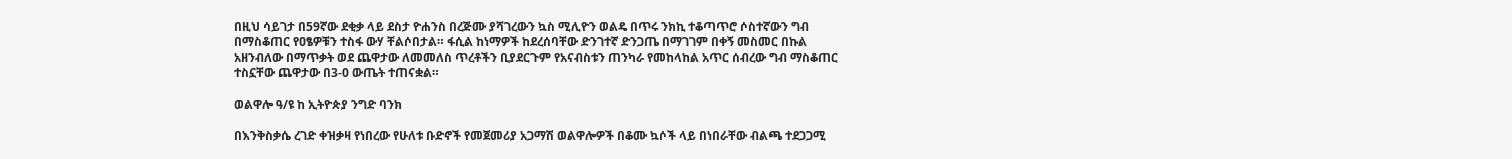በዚህ ሳይገታ በ59ኛው ደቂቃ ላይ ደስታ ዮሐንስ በረጅሙ ያሻገረውን ኳስ ሚሊዮን ወልዴ በጥሩ ንክኪ ተቆጣጥሮ ሶስተኛውን ግብ በማስቆጠር የዐፄዎቹን ተስፋ ውሃ ቸልሶበታል። ፋሲል ከነማዎች ከደረሰባቸው ድንገተኛ ድንጋጤ በማገገም በቀኝ መስመር በኩል አዘንብለው በማጥቃት ወደ ጨዋታው ለመመለስ ጥረቶችን ቢያደርጉም የአናብስቱን ጠንካራ የመከላከል አጥር ሰብረው ግብ ማስቆጠር ተስኗቸው ጨዋታው በ3-0 ውጤት ተጠናቋል።

ወልዋሎ ዓ/ዩ ከ ኢትዮጵያ ንግድ ባንክ

በእንቅስቃሴ ረገድ ቀዝቃዛ የነበረው የሁለቱ ቡድኖች የመጀመሪያ አጋማሽ ወልዋሎዎች በቆሙ ኳሶች ላይ በነበራቸው ብልጫ ተደጋጋሚ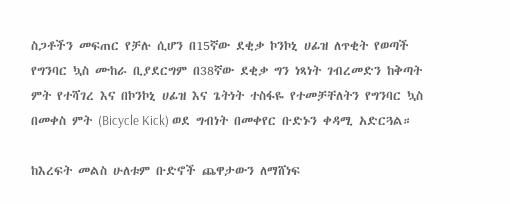ስጋቶችን መፍጠር የቻሉ ሲሆን በ15ኛው ደቂቃ ኮንኮኒ ሀፊዝ ለጥቂት የወጣች የግንባር ኳስ ሙከራ ቢያደርግም በ38ኛው ደቂቃ ግን ነጻነት ገብረመድን ከቅጣት ምት የተሻገረ እና በኮንኮኒ ሀፊዝ እና ጌትነት ተስፋዬ የተመቻቸለትን የግንባር ኳስ በመቀስ ምት (Bicycle Kick) ወደ ግብነት በመቀየር ቡድኑን ቀዳሚ አድርጓል።

ከእረፍት መልስ ሁለቱም ቡድኖች ጨዋታውን ለማሸነፍ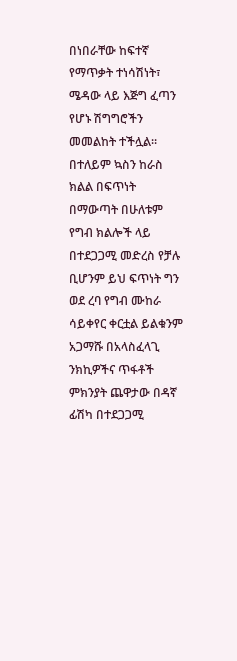በነበራቸው ከፍተኛ የማጥቃት ተነሳሽነት፣ ሜዳው ላይ እጅግ ፈጣን የሆኑ ሽግግሮችን መመልከት ተችሏል። በተለይም ኳስን ከራስ ክልል በፍጥነት በማውጣት በሁለቱም የግብ ክልሎች ላይ በተደጋጋሚ መድረስ የቻሉ ቢሆንም ይህ ፍጥነት ግን ወደ ረባ የግብ ሙከራ ሳይቀየር ቀርቷል ይልቁንም አጋማሹ በአላስፈላጊ ንክኪዎችና ጥፋቶች ምክንያት ጨዋታው በዳኛ ፊሽካ በተደጋጋሚ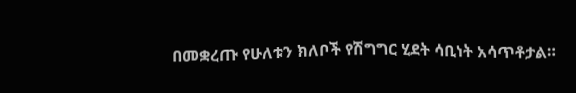በመቋረጡ የሁለቱን ክለቦች የሽግግር ሂደት ሳቢነት አሳጥቶታል።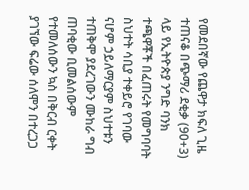የመደበኛው የጨዋታ ክፍለ ጊዜ ተጠናቆ በጭማሪ ደቂቃ (90+3) ላይ የኢትዮጵያ ንግድ ባንክ ተጫዋቾች በፈጠሩት የመግባባት ስህተት ሳቢያ ተቀይሮ የገባው ናሆም ኃይለማርያም ስህተቱን ተጠቅሞ ያደረገውን ሙከራ ግብ ጠባቂው ቢመልሰውም የተመለሰውን ኳስ በቅርብ ርቀት ያገኘው ፍሬው ሰለሞን በተረጋጋ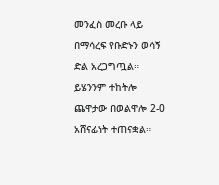መንፈስ መረቡ ላይ በማሳረፍ የቡድኑን ወሳኝ ድል አረጋግጧል። ይሄንንም ተከትሎ ጨዋታው በወልዋሎ 2-0 አሸናፊነት ተጠናቋል።